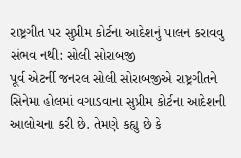રાષ્ટ્રગીત પર સુપ્રીમ કોર્ટના આદેશનું પાલન કરાવવુ સંભવ નથી: સોલી સોરાબજી
પૂર્વ એટર્ની જનરલ સોલી સોરાબજીએ રાષ્ટ્રગીતને સિનેમા હોલમાં વગાડવાના સુપ્રીમ કોર્ટના આદેશની આલોચના કરી છે. તેમણે કહ્યુ છે કે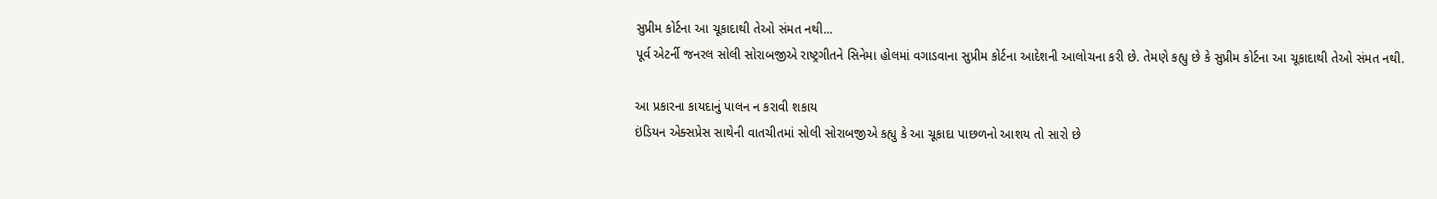સુપ્રીમ કોર્ટના આ ચૂકાદાથી તેઓ સંમત નથી...
પૂર્વ એટર્ની જનરલ સોલી સોરાબજીએ રાષ્ટ્રગીતને સિનેમા હોલમાં વગાડવાના સુપ્રીમ કોર્ટના આદેશની આલોચના કરી છે. તેમણે કહ્યુ છે કે સુપ્રીમ કોર્ટના આ ચૂકાદાથી તેઓ સંમત નથી.

આ પ્રકારના કાયદાનું પાલન ન કરાવી શકાય
ઇંડિયન એક્સપ્રેસ સાથેની વાતચીતમાં સોલી સોરાબજીએ કહ્યુ કે આ ચૂકાદા પાછળનો આશય તો સારો છે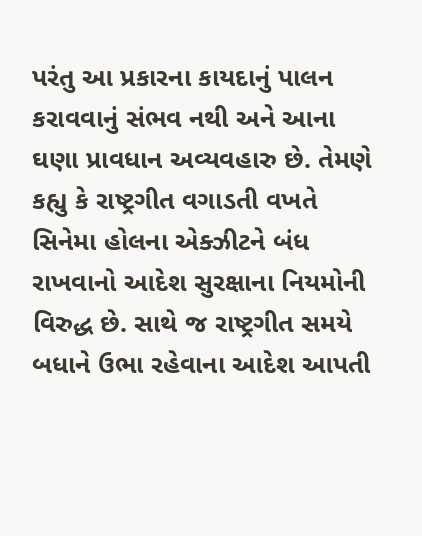પરંતુ આ પ્રકારના કાયદાનું પાલન કરાવવાનું સંભવ નથી અને આના ઘણા પ્રાવધાન અવ્યવહારુ છે. તેમણે કહ્યુ કે રાષ્ટ્રગીત વગાડતી વખતે સિનેમા હોલના એક્ઝીટને બંધ રાખવાનો આદેશ સુરક્ષાના નિયમોની વિરુદ્ધ છે. સાથે જ રાષ્ટ્રગીત સમયે બધાને ઉભા રહેવાના આદેશ આપતી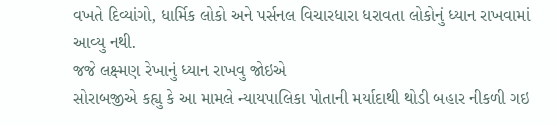વખતે દિવ્યાંગો, ધાર્મિક લોકો અને પર્સનલ વિચારધારા ધરાવતા લોકોનું ધ્યાન રાખવામાં આવ્યુ નથી.
જજે લક્ષ્મણ રેખાનું ધ્યાન રાખવુ જોઇએ
સોરાબજીએ કહ્યુ કે આ મામલે ન્યાયપાલિકા પોતાની મર્યાદાથી થોડી બહાર નીકળી ગઇ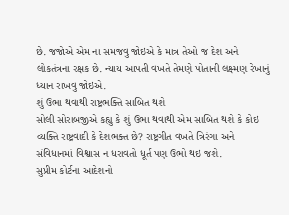છે. જજોએ એમ ના સમજવુ જોઇએ કે માત્ર તેઓ જ દેશ અને લોકતંત્રના રક્ષક છે. ન્યાય આપતી વખતે તેમણે પોતાની લક્ષ્મણ રેખાનું ધ્યાન રાખવુ જોઇએ.
શું ઉભા થવાથી રાષ્ટ્રભક્તિ સાબિત થશે
સોલી સોરાબજીએ કહ્યુ કે શું ઉભા થવાથી એમ સાબિત થશે કે કોઇ વ્યક્તિ રાષ્ટ્રવાદી કે દેશભક્ત છે? રાષ્ટ્રગીત વખતે ત્રિરંગા અને સંવિધાનમાં વિશ્વાસ ન ધરાવતો ધૂર્ત પણ ઉભો થઇ જશે.
સુપ્રીમ કોર્ટના આદેશનો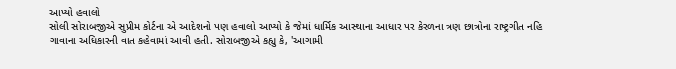આપ્યો હવાલો
સોલી સોરાબજીએ સુપ્રીમ કોર્ટના એ આદેશનો પણ હવાલો આપ્યો કે જેમાં ધાર્મિક આસ્થાના આધાર પર કેરળના ત્રણ છાત્રોના રાષ્ટ્રગીત નહિ ગાવાના અધિકારની વાત કહેવામાં આવી હતી. સોરાબજીએ કહ્યુ કે, 'આગામી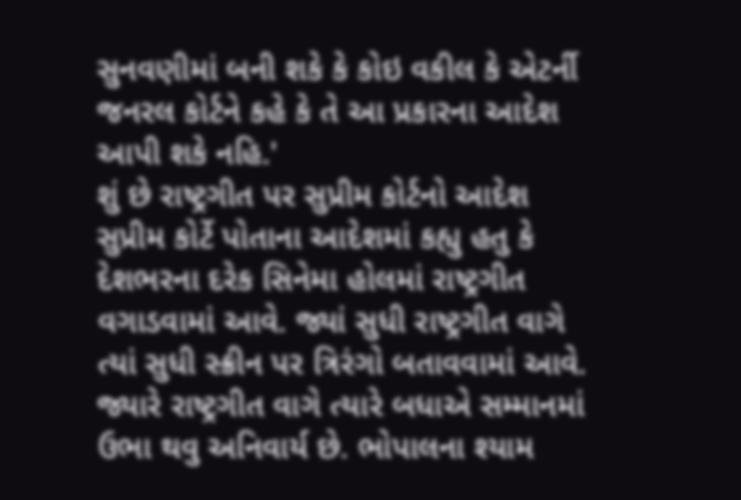સુનવણીમાં બની શકે કે કોઇ વકીલ કે એટર્ની જનરલ કોર્ટને કહે કે તે આ પ્રકારના આદેશ આપી શકે નહિ.'
શું છે રાષ્ટ્રગીત પર સુપ્રીમ કોર્ટનો આદેશ
સુપ્રીમ કોર્ટે પોતાના આદેશમાં કહ્યુ હતુ કે દેશભરના દરેક સિનેમા હોલમાં રાષ્ટ્રગીત વગાડવામાં આવે. જ્યાં સુધી રાષ્ટ્રગીત વાગે ત્યાં સુધી સ્ક્રીન પર ત્રિરંગો બતાવવામાં આવે. જ્યારે રાષ્ટ્રગીત વાગે ત્યારે બધાએ સમ્માનમાં ઉભા થવુ અનિવાર્ય છે. ભોપાલના શ્યામ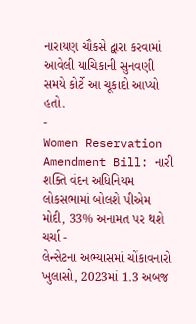નારાયણ ચૌકસે દ્વારા કરવામાં આવેલી યાચિકાની સુનવણી સમયે કોર્ટે આ ચૂકાદો આપ્યો હતો.
-
Women Reservation Amendment Bill: નારી શક્તિ વંદન અધિનિયમ લોકસભામાં બોલશે પીએમ મોદી, 33% અનામત પર થશે ચર્ચા -
લેન્સેટના અભ્યાસમાં ચોંકાવનારો ખુલાસો, 2023માં 1.3 અબજ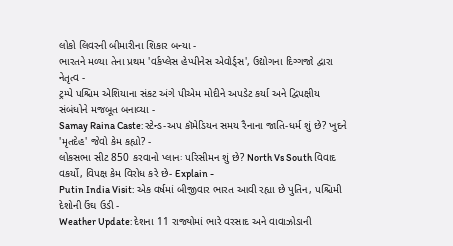લોકો લિવરની બીમારીના શિકાર બન્યા -
ભારતને મળ્યા તેના પ્રથમ 'વર્કપ્લેસ હેપ્પીનેસ એવોર્ડ્સ', ઉદ્યોગના દિગ્ગજો દ્વારા નેતૃત્વ -
ટ્રમ્પે પશ્ચિમ એશિયાના સંકટ અંગે પીએમ મોદીને અપડેટ કર્યા અને દ્વિપક્ષીય સંબંધોને મજબૂત બનાવ્યા -
Samay Raina Caste: સ્ટેન્ડ-અપ કૉમેડિયન સમય રૈનાના જાતિ-ધર્મ શું છે? ખુદને 'મૃતદેહ' જેવો કેમ કહ્યો? -
લોકસભા સીટ 850 કરવાનો પ્લાનઃ પરિસીમન શું છે? North Vs South વિવાદ વકર્યો, વિપક્ષ કેમ વિરોધ કરે છે- Explain -
Putin India Visit: એક વર્ષમાં બીજીવાર ભારત આવી રહ્યા છે પુતિન, પશ્ચિમી દેશોની ઉંઘ ઉડી -
Weather Update: દેશના 11 રાજ્યોમાં ભારે વરસાદ અને વાવાઝોડાની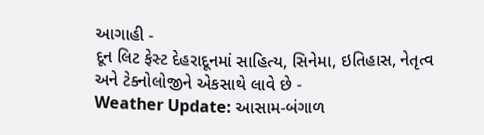આગાહી -
દૂન લિટ ફેસ્ટ દેહરાદૂનમાં સાહિત્ય, સિનેમા, ઇતિહાસ, નેતૃત્વ અને ટેક્નોલોજીને એકસાથે લાવે છે -
Weather Update: આસામ-બંગાળ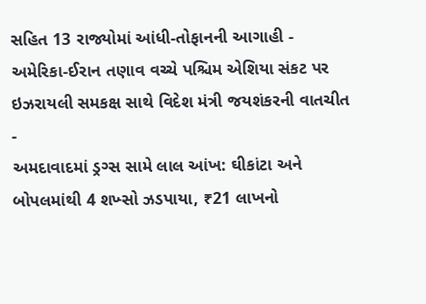સહિત 13 રાજ્યોમાં આંધી-તોફાનની આગાહી -
અમેરિકા-ઈરાન તણાવ વચ્ચે પશ્ચિમ એશિયા સંકટ પર ઇઝરાયલી સમકક્ષ સાથે વિદેશ મંત્રી જયશંકરની વાતચીત -
અમદાવાદમાં ડ્રગ્સ સામે લાલ આંખ: ઘીકાંટા અને બોપલમાંથી 4 શખ્સો ઝડપાયા, ₹21 લાખનો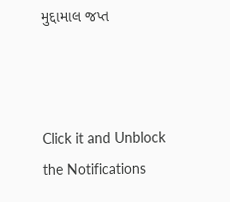મુદ્દામાલ જપ્ત



Click it and Unblock the Notifications